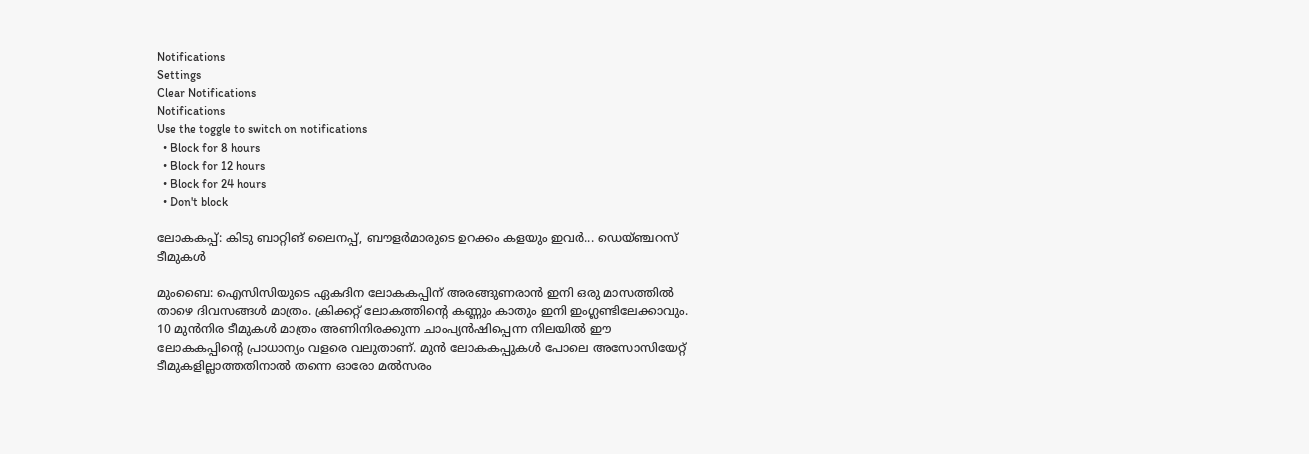Notifications
Settings
Clear Notifications
Notifications
Use the toggle to switch on notifications
  • Block for 8 hours
  • Block for 12 hours
  • Block for 24 hours
  • Don't block

ലോകകപ്പ്: കിടു ബാറ്റിങ് ലൈനപ്പ്, ബൗളര്‍മാരുടെ ഉറക്കം കളയും ഇവര്‍... ഡെയ്ഞ്ചറസ് ടീമുകള്‍

മുംബൈ: ഐസിസിയുടെ ഏകദിന ലോകകപ്പിന് അരങ്ങുണരാന്‍ ഇനി ഒരു മാസത്തില്‍ താഴെ ദിവസങ്ങള്‍ മാത്രം. ക്രിക്കറ്റ് ലോകത്തിന്റെ കണ്ണും കാതും ഇനി ഇംഗ്ലണ്ടിലേക്കാവും. 10 മുന്‍നിര ടീമുകള്‍ മാത്രം അണിനിരക്കുന്ന ചാംപ്യന്‍ഷിപ്പെന്ന നിലയില്‍ ഈ ലോകകപ്പിന്റെ പ്രാധാന്യം വളരെ വലുതാണ്. മുന്‍ ലോകകപ്പുകള്‍ പോലെ അസോസിയേറ്റ് ടീമുകളില്ലാത്തതിനാല്‍ തന്നെ ഓരോ മല്‍സരം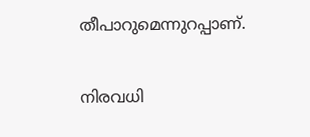തീപാറുമെന്നുറപ്പാണ്.

നിരവധി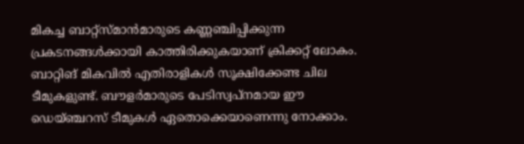മികച്ച ബാറ്റ്‌സ്മാന്‍മാരുടെ കണ്ണഞ്ചിപ്പിക്കുന്ന പ്രകടനങ്ങള്‍ക്കായി കാത്തിരിക്കുകയാണ് ക്രിക്കറ്റ് ലോകം. ബാറ്റിങ് മികവില്‍ എതിരാളികള്‍ സൂക്ഷിക്കേണ്ട ചില ടീമുകളുണ്ട്. ബൗളര്‍മാരുടെ പേടിസ്വപ്‌നമായ ഈ ഡെയ്ഞ്ചറസ് ടീമുകള്‍ ഏതൊക്കെയാണെന്നു നോക്കാം.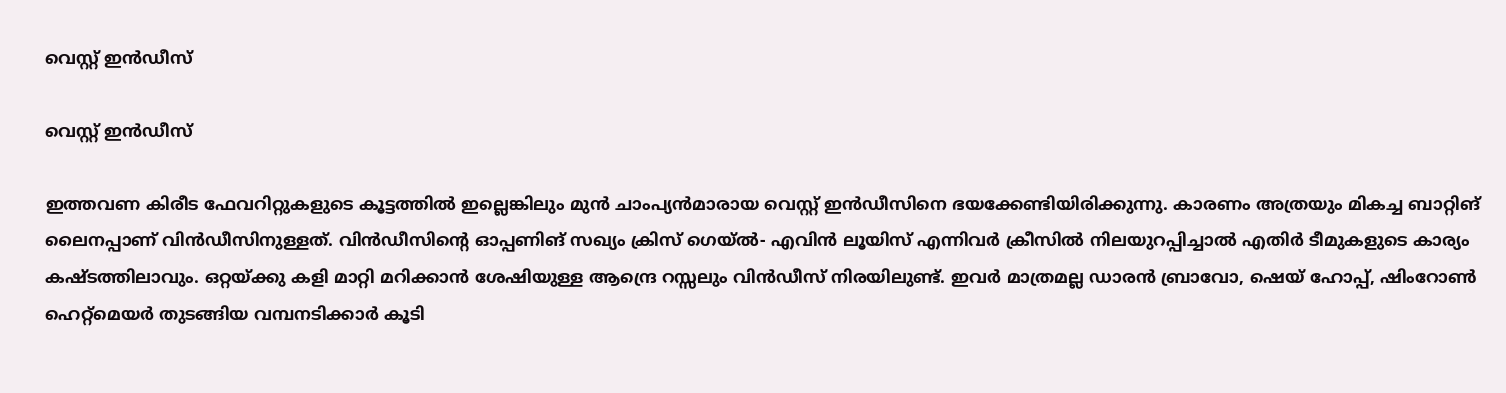വെസ്റ്റ് ഇന്‍ഡീസ്

വെസ്റ്റ് ഇന്‍ഡീസ്

ഇത്തവണ കിരീട ഫേവറിറ്റുകളുടെ കൂട്ടത്തില്‍ ഇല്ലെങ്കിലും മുന്‍ ചാംപ്യന്‍മാരായ വെസ്റ്റ് ഇന്‍ഡീസിനെ ഭയക്കേണ്ടിയിരിക്കുന്നു. കാരണം അത്രയും മികച്ച ബാറ്റിങ് ലൈനപ്പാണ് വിന്‍ഡീസിനുള്ളത്. വിന്‍ഡീസിന്റെ ഓപ്പണിങ് സഖ്യം ക്രിസ് ഗെയ്ല്‍- എവിന്‍ ലൂയിസ് എന്നിവര്‍ ക്രീസില്‍ നിലയുറപ്പിച്ചാല്‍ എതിര്‍ ടീമുകളുടെ കാര്യം കഷ്ടത്തിലാവും. ഒറ്റയ്ക്കു കളി മാറ്റി മറിക്കാന്‍ ശേഷിയുള്ള ആന്ദ്രെ റസ്സലും വിന്‍ഡീസ് നിരയിലുണ്ട്. ഇവര്‍ മാത്രമല്ല ഡാരന്‍ ബ്രാവോ, ഷെയ് ഹോപ്പ്, ഷിംറോണ്‍ ഹെറ്റ്‌മെയര്‍ തുടങ്ങിയ വമ്പനടിക്കാര്‍ കൂടി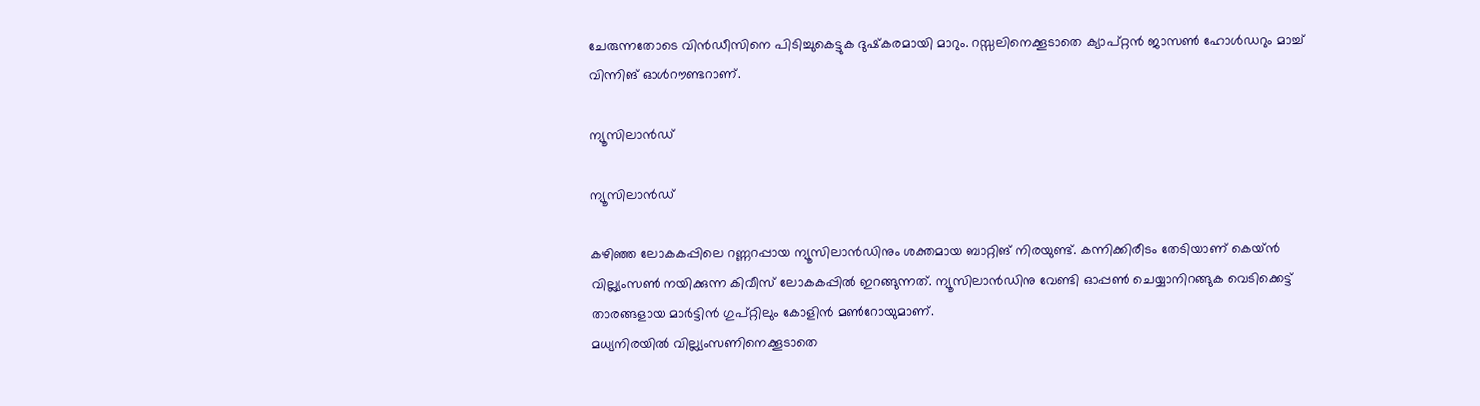ചേരുന്നതോടെ വിന്‍ഡീസിനെ പിടിച്ചുകെട്ടുക ദുഷ്‌കരമായി മാറും. റസ്സലിനെക്കൂടാതെ ക്യാപ്റ്റന്‍ ജാസണ്‍ ഹോള്‍ഡറും മാച്ച് വിന്നിങ് ഓള്‍റൗണ്ടറാണ്.

ന്യൂസിലാന്‍ഡ്

ന്യൂസിലാന്‍ഡ്

കഴിഞ്ഞ ലോകകപ്പിലെ റണ്ണറപ്പായ ന്യൂസിലാന്‍ഡിനും ശക്തമായ ബാറ്റിങ് നിരയുണ്ട്. കന്നിക്കിരീടം തേടിയാണ് കെയ്ന്‍ വില്ല്യംസണ്‍ നയിക്കുന്ന കിവീസ് ലോകകപ്പില്‍ ഇറങ്ങുന്നത്. ന്യൂസിലാന്‍ഡിനു വേണ്ടി ഓപ്പണ്‍ ചെയ്യാനിറങ്ങുക വെടിക്കെട്ട് താരങ്ങളായ മാര്‍ട്ടിന്‍ ഗുപ്റ്റിലും കോളിന്‍ മണ്‍റോയുമാണ്.
മധ്യനിരയില്‍ വില്ല്യംസണിനെക്കൂടാതെ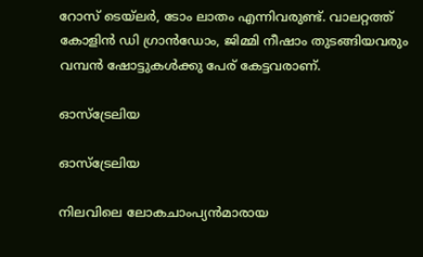റോസ് ടെയ്‌ലര്‍, ടോം ലാതം എന്നിവരുണ്ട്. വാലറ്റത്ത് കോളിന്‍ ഡി ഗ്രാന്‍ഡോം, ജിമ്മി നീഷാം തുടങ്ങിയവരും വമ്പന്‍ ഷോട്ടുകള്‍ക്കു പേര് കേട്ടവരാണ്.

ഓസ്‌ട്രേലിയ

ഓസ്‌ട്രേലിയ

നിലവിലെ ലോകചാംപ്യന്‍മാരായ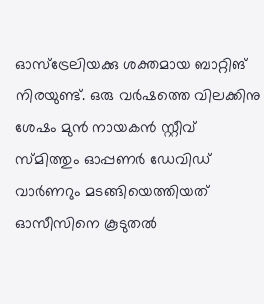ഓസ്‌ട്രേലിയക്കു ശക്തമായ ബാറ്റിങ് നിരയുണ്ട്. ഒരു വര്‍ഷത്തെ വിലക്കിനു ശേഷം മുന്‍ നായകന്‍ സ്റ്റീവ് സ്മിത്തും ഓപ്പണര്‍ ഡേവിഡ് വാര്‍ണറും മടങ്ങിയെത്തിയത് ഓസീസിനെ കൂടുതല്‍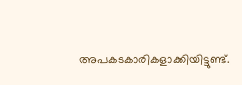അപകടകാരികളാക്കിയിട്ടുണ്ട്.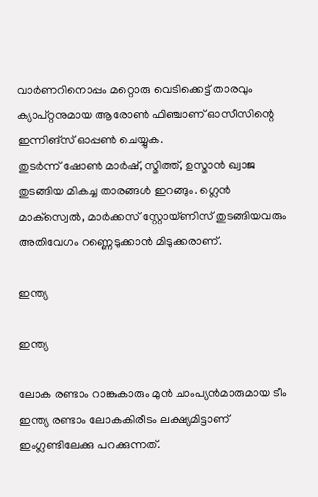വാര്‍ണറിനൊപ്പം മറ്റൊരു വെടിക്കെട്ട് താരവും ക്യാപ്റ്റനുമായ ആരോണ്‍ ഫിഞ്ചാണ് ഓസീസിന്റെ ഇന്നിങ്‌സ് ഓപ്പണ്‍ ചെയ്യുക.
തുടര്‍ന്ന് ഷോണ്‍ മാര്‍ഷ്, സ്മിത്ത്, ഉസ്മാന്‍ ഖ്വാജ തുടങ്ങിയ മികച്ച താരങ്ങള്‍ ഇറങ്ങും. ഗ്ലെന്‍ മാക്‌സ്വെല്‍, മാര്‍ക്കസ് സ്റ്റോയ്ണിസ് തുടങ്ങിയവരും അതിവേഗം റണ്ണെടുക്കാന്‍ മിടുക്കരാണ്.

ഇന്ത്യ

ഇന്ത്യ

ലോക രണ്ടാം റാങ്കുകാരും മുന്‍ ചാംപ്യന്‍മാരുമായ ടീം ഇന്ത്യ രണ്ടാം ലോകകിരീടം ലക്ഷ്യമിട്ടാണ് ഇംഗ്ലണ്ടിലേക്കു പറക്കുന്നത്.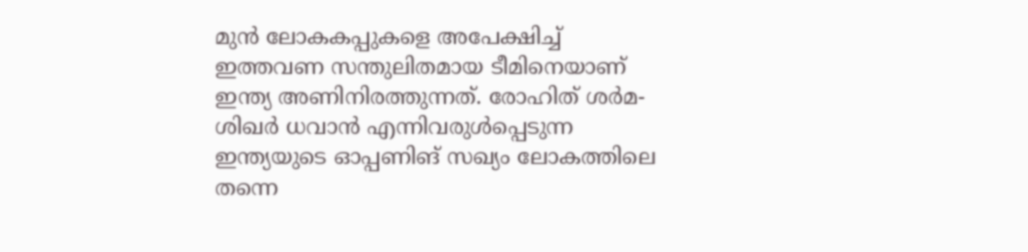മുന്‍ ലോകകപ്പുകളെ അപേക്ഷിച്ച് ഇത്തവണ സന്തുലിതമായ ടീമിനെയാണ് ഇന്ത്യ അണിനിരത്തുന്നത്. രോഹിത് ശര്‍മ- ശിഖര്‍ ധവാന്‍ എന്നിവരുള്‍പ്പെടുന്ന ഇന്ത്യയുടെ ഓപ്പണിങ് സഖ്യം ലോകത്തിലെ തന്നെ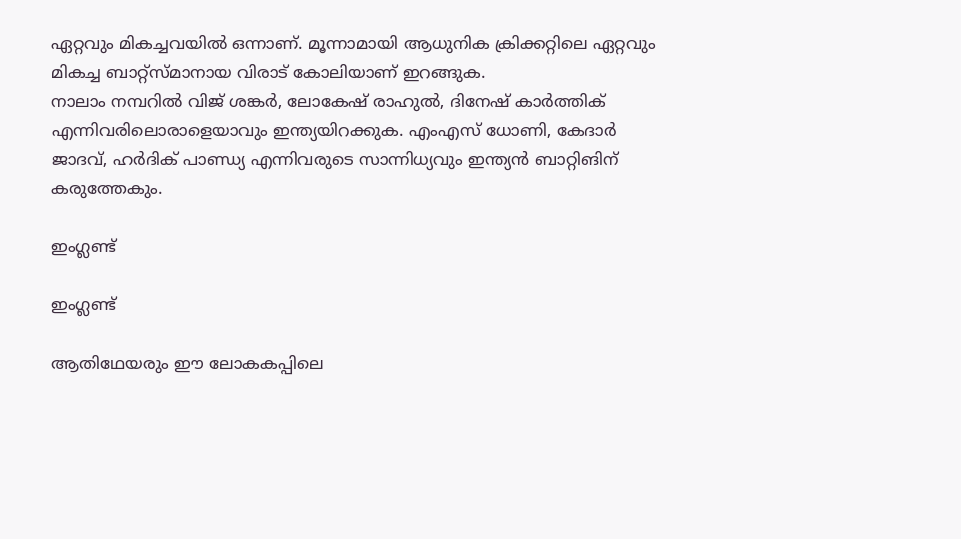ഏറ്റവും മികച്ചവയില്‍ ഒന്നാണ്. മൂന്നാമായി ആധുനിക ക്രിക്കറ്റിലെ ഏറ്റവും മികച്ച ബാറ്റ്‌സ്മാനായ വിരാട് കോലിയാണ് ഇറങ്ങുക.
നാലാം നമ്പറില്‍ വിജ് ശങ്കര്‍, ലോകേഷ് രാഹുല്‍, ദിനേഷ് കാര്‍ത്തിക് എന്നിവരിലൊരാളെയാവും ഇന്ത്യയിറക്കുക. എംഎസ് ധോണി, കേദാര്‍ ജാദവ്, ഹര്‍ദിക് പാണ്ഡ്യ എന്നിവരുടെ സാന്നിധ്യവും ഇന്ത്യന്‍ ബാറ്റിങിന് കരുത്തേകും.

ഇംഗ്ലണ്ട്

ഇംഗ്ലണ്ട്

ആതിഥേയരും ഈ ലോകകപ്പിലെ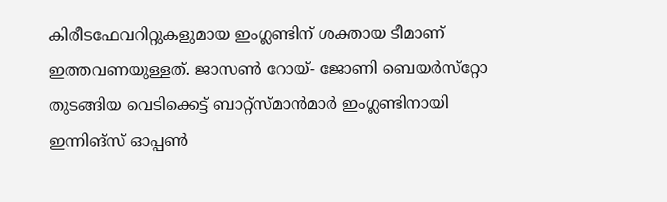കിരീടഫേവറിറ്റുകളുമായ ഇംഗ്ലണ്ടിന് ശക്തായ ടീമാണ് ഇത്തവണയുള്ളത്. ജാസണ്‍ റോയ്- ജോണി ബെയര്‍സ്‌റ്റോ തുടങ്ങിയ വെടിക്കെട്ട് ബാറ്റ്‌സ്മാന്‍മാര്‍ ഇംഗ്ലണ്ടിനായി ഇന്നിങ്‌സ് ഓപ്പണ്‍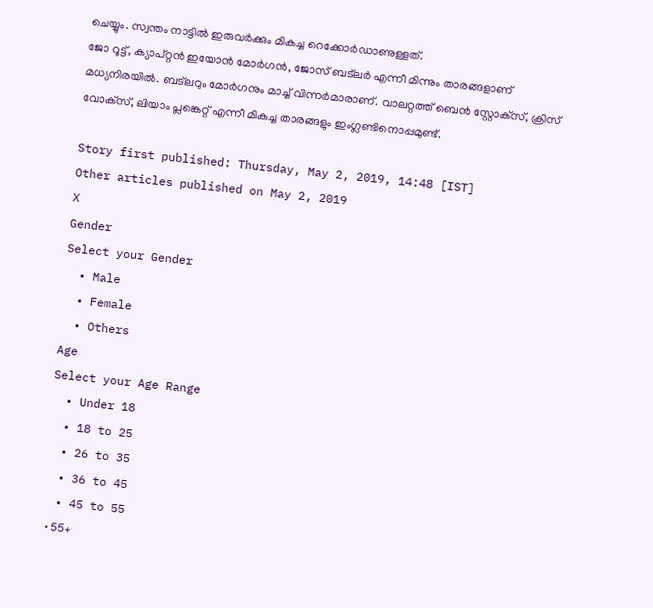ചെയ്യും. സ്വന്തം നാട്ടില്‍ ഇരുവര്‍ക്കും മികച്ച റെക്കോര്‍ഡാണുള്ളത്.
ജോ റൂട്ട്, ക്യാപ്റ്റന്‍ ഇയോന്‍ മോര്‍ഗന്‍, ജോസ് ബട്‌ലര്‍ എന്നീ മിന്നും താരങ്ങളാണ് മധ്യനിരയില്‍. ബട്‌ലറും മോര്‍ഗനും മാച്ച് വിന്നര്‍മാരാണ്. വാലറ്റത്ത് ബെന്‍ സ്റ്റോക്‌സ്, ക്രിസ് വോക്‌സ്, ലിയാം പ്ലങ്കെറ്റ് എന്നീ മികച്ച താരങ്ങളും ഇംഗ്ലണ്ടിനൊപ്പമുണ്ട്.

Story first published: Thursday, May 2, 2019, 14:48 [IST]
Other articles published on May 2, 2019
X
Gender
Select your Gender
  • Male
  • Female
  • Others
Age
Select your Age Range
  • Under 18
  • 18 to 25
  • 26 to 35
  • 36 to 45
  • 45 to 55
  • 55+